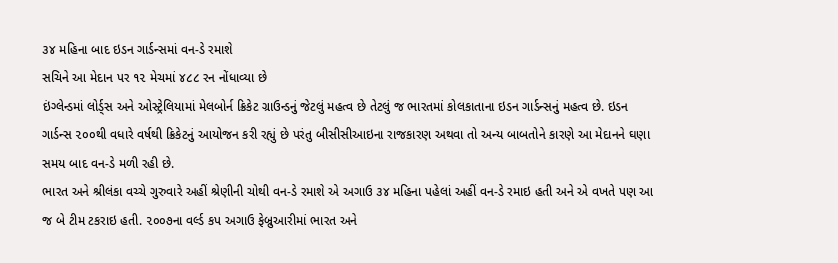૩૪ મહિના બાદ ઇડન ગાર્ડન્સમાં વન-ડે રમાશે
સચિને આ મેદાન પર ૧૨ મેચમાં ૪૮૮ રન નોંધાવ્યા છે
ઇંગ્લેન્ડમાં લોર્ડ્સ અને ઓસ્ટ્રેલિયામાં મેલબોર્ન ક્રિકેટ ગ્રાઉન્ડનું જેટલું મહત્વ છે તેટલું જ ભારતમાં કોલકાતાના ઇડન ગાર્ડન્સનું મહત્વ છે. ઇડન ગાર્ડન્સ ૨૦૦થી વધારે વર્ષથી ક્રિકેટનું આયોજન કરી રહ્યું છે પરંતુ બીસીસીઆઇના રાજકારણ અથવા તો અન્ય બાબતોને કારણે આ મેદાનને ઘણા સમય બાદ વન-ડે મળી રહી છે.
ભારત અને શ્રીલંકા વચ્ચે ગુરુવારે અહીં શ્રેણીની ચોથી વન-ડે રમાશે એ અગાઉ ૩૪ મહિના પહેલાં અહીં વન-ડે રમાઇ હતી અને એ વખતે પણ આ જ બે ટીમ ટકરાઇ હતી. ૨૦૦૭ના વર્લ્ડ કપ અગાઉ ફેબ્રુઆરીમાં ભારત અને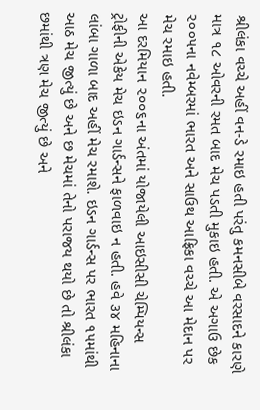શ્રીલંકા વચ્ચે અહીં વન-ડે રમાઇ હતી પરંતુ કમનસીબે વરસાદને કારણે માત્ર ૧૮ ઓવરની રમત બાદ મેચ પડતી મુકાઇ હતી. એ અગાઉ છેક ૨૦૦૫ના નવેમ્બરમાં ભારત અને સાઉથ આફ્રિકા વચ્ચે આ મેદાન પર મેચ રમાઇ હતી.
આ દરમિયાન ૨૦૦૬ના અંતમાં યોજાયેલી આઇસીસી ચેમ્પિયન્સ ટ્રોફીની એકેય મેચ ઇડન ગાર્ડન્સને ફાળવાઇ ન હતી. હવે ૩૪ મહિનાના લાંબા ગાળા બાદ અહીં મેચ રમાશે. ઇડન ગાર્ડન્સ પર ભારત ૧૫માંથી આઠ મેચ જીત્યું છે અને છ મેચમાં તેનો પરાજય થયો છે તો શ્રીલંકા છમાંથી ત્રણ મેચ જીત્યું છે અને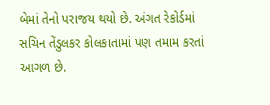બેમાં તેનો પરાજય થયો છે. અંગત રેકોર્ડમાં સચિન તેંડુલકર કોલકાતામાં પણ તમામ કરતાં આગળ છે.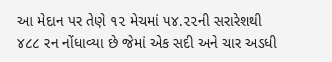આ મેદાન પર તેણે ૧૨ મેચમાં ૫૪.૨૨ની સરારેશથી ૪૮૮ રન નોંધાવ્યા છે જેમાં એક સદી અને ચાર અડધી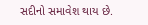સદીનો સમાવેશ થાય છે.